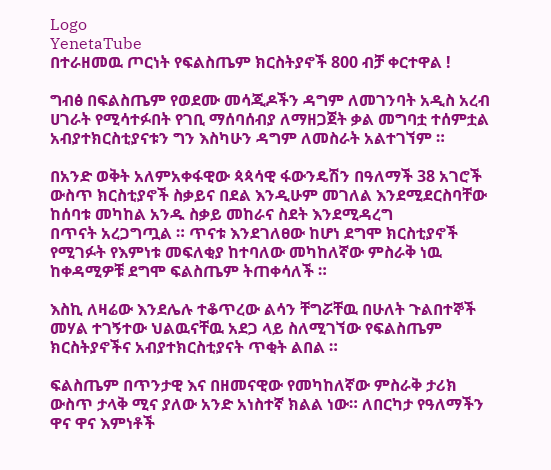Logo
YenetaTube
በተራዘመዉ ጦርነት የፍልስጤም ክርስትያኖች 800 ብቻ ቀርተዋል !

ግብፅ በፍልስጤም የወደሙ መሳጂዶችን ዳግም ለመገንባት አዲስ አረብ ሀገራት የሚሳተፉበት የገቢ ማሰባሰብያ ለማዘጋጀት ቃል መግባቷ ተሰምቷል አብያተክርስቲያናቱን ግን እስካሁን ዳግም ለመስራት አልተገኘም ።

በአንድ ወቅት አለምአቀፋዊው ጳጳሳዊ ፋውንዴሽን በዓለማች 38 አገሮች ውስጥ ክርስቲያኖች ስቃይና በደል እንዲሁም መገለል እንደሚደርስባቸው ከሰባቱ መካከል አንዱ ስቃይ መከራና ስደት እንደሚዳረግ
በጥናት አረጋግጧል ። ጥናቱ እንደገለፀው ከሆነ ደግሞ ክርስቲያኖች የሚገፉት የእምነቱ መፍለቂያ ከተባለው መካከለኛው ምስራቅ ነዉ ከቀዳሚዎቹ ደግሞ ፍልስጤም ትጠቀሳለች ።

እስኪ ለዛሬው እንደሌሉ ተቆጥረው ልሳን ቸግሯቸዉ በሁለት ጉልበተኞች መሃል ተገኝተው ህልዉናቸዉ አደጋ ላይ ስለሚገኘው የፍልስጤም ክርስትያኖችና አብያተክርስቲያናት ጥቂት ልበል ።

ፍልስጤም በጥንታዊ እና በዘመናዊው የመካከለኛው ምስራቅ ታሪክ ውስጥ ታላቅ ሚና ያለው አንድ አነስተኛ ክልል ነው። ለበርካታ የዓለማችን ዋና ዋና እምነቶች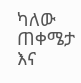ካለው ጠቀሜታ እና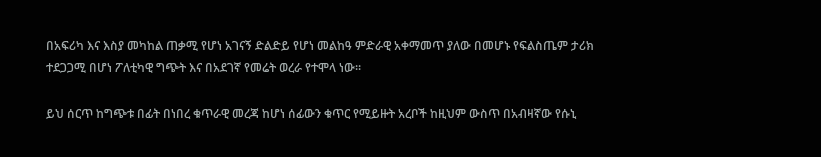በአፍሪካ እና እስያ መካከል ጠቃሚ የሆነ አገናኝ ድልድይ የሆነ መልከዓ ምድራዊ አቀማመጥ ያለው በመሆኑ የፍልስጤም ታሪክ ተደጋጋሚ በሆነ ፖለቲካዊ ግጭት እና በአደገኛ የመሬት ወረራ የተሞላ ነው።

ይህ ሰርጥ ከግጭቱ በፊት በነበረ ቁጥራዊ መረጃ ከሆነ ሰፊውን ቁጥር የሚይዙት አረቦች ከዚህም ውስጥ በአብዛኛው የሱኒ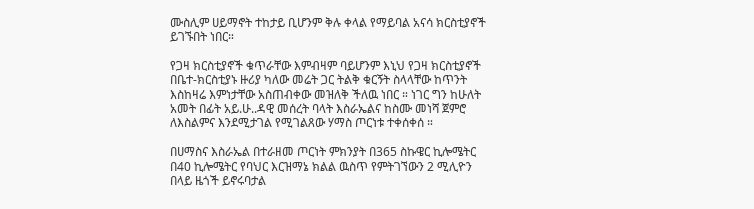ሙስሊም ሀይማኖት ተከታይ ቢሆንም ቅሉ ቀላል የማይባል አናሳ ክርስቲያኖች ይገኙበት ነበር።

የጋዛ ክርስቲያኖች ቁጥራቸው እምብዛም ባይሆንም እኒህ የጋዛ ክርስቲያኖች በቤተ-ክርስቲያኑ ዙሪያ ካለው መሬት ጋር ትልቅ ቁርኝት ስላላቸው ከጥንት እስከዛሬ እምነታቸው አስጠብቀው መዝለቅ ችለዉ ነበር ። ነገር ግን ከሁለት አመት በፊት አይ.ሁ..ዳዊ መሰረት ባላት እስራኤልና ከስሙ መነሻ ጀምሮ ለእስልምና እንደሚታገል የሚገልጸው ሃማስ ጦርነቱ ተቀሰቀሰ ።

በሀማስና እስራኤል በተራዘመ ጦርነት ምክንያት በ365 ስኩዌር ኪሎሜትር በ40 ኪሎሜትር የባህር እርዝማኔ ክልል ዉስጥ የምትገኘውን 2 ሚሊዮን በላይ ዜጎች ይኖሩባታል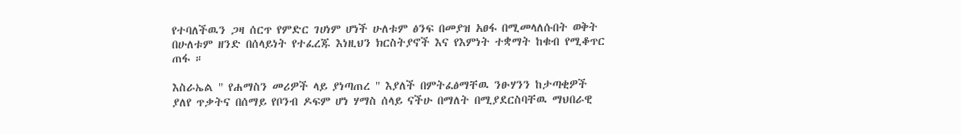የተባለችዉን ጋዛ ሰርጥ የምድር ገሀነም ሆነች ሁለቱም ፅንፍ በመያዝ አፀፋ በሚመላለሱበት ወቅት በሁለቱም ዘንድ በሰላይነት የተፈረጁ እነዚህን ክርስትያኖች እና የእምነት ተቋማት ከቁብ የሚቆጥር ጠፋ ።

እስራኤል " የሐማስን መሪዎች ላይ ያነጣጠረ " እያለች በምትፈፅማቸዉ ንፁሃንን ከታጣቂዎች ያለየ ጥቃትና በሰማይ የቦንብ ዶፍም ሆነ ሃማስ ሰላይ ናችሁ በማለት በሚያደርስባቸዉ ማህበራዊ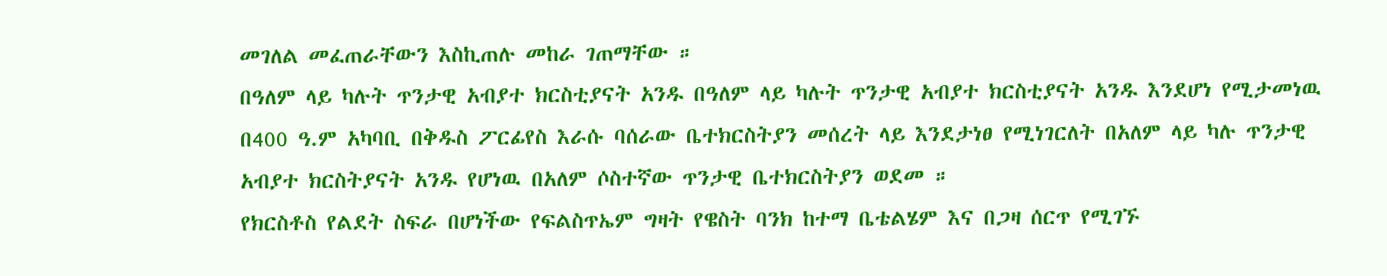መገለል መፈጠራቸውን እስኪጠሉ መከራ ገጠማቸው ።
በዓለም ላይ ካሉት ጥንታዊ አብያተ ክርስቲያናት አንዱ በዓለም ላይ ካሉት ጥንታዊ አብያተ ክርስቲያናት አንዱ እንደሆነ የሚታመነዉ በ400 ዓ.ም አካባቢ በቅዱስ ፖርፊየስ እራሱ ባሰራው ቤተክርስትያን መሰረት ላይ እንደታነፀ የሚነገርለት በአለም ላይ ካሉ ጥንታዊ አብያተ ክርስትያናት አንዱ የሆነዉ በአለም ሶስተኛው ጥንታዊ ቤተክርስትያን ወደመ ።
የክርስቶስ የልደት ስፍራ በሆነችው የፍልስጥኤም ግዛት የዌስት ባንክ ከተማ ቤቴልሄም እና በጋዛ ሰርጥ የሚገኙ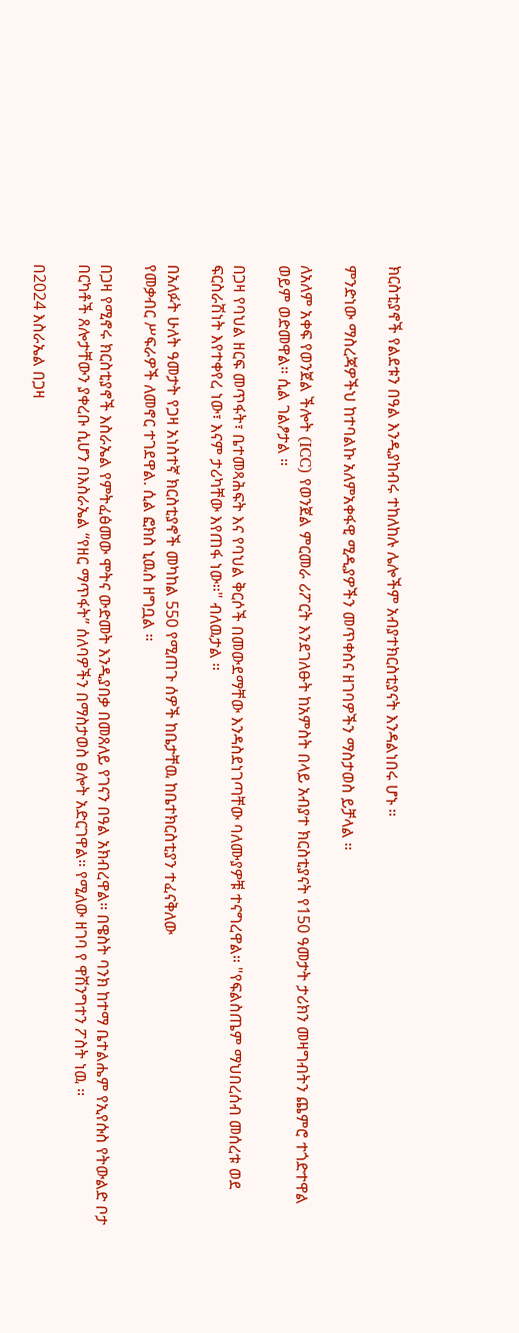ክርስቲያኖች የልደቱን በዓል እንዲያከብሩ ተከለከሉ ሌሎችም አብያተክርስቲያናት እንዳልነበሩ ሆኑ ።

ምንድነው ማስረጃዎችህ ከተባልኩ አለምአቀፋዊ ሚዲያዎችን መጥቀስና ዘገባዎችን ማስታወስ ይቻላል ።

ለአለም አቀፍ የወንጀል ችሎት (ICC) የወንጀል ምርመራ ሪፖርት እንደገለፁት ከአምስት በላይ አብያተ ክርስቲያናት የ150 ዓመታት ታሪክን መዛግብትን ጨምሮ ተጎድተዋል ወይም ወድመዋል። ሲል ገልፆታል ።

በጋዛ የባህል ዘርፍ መጥፋት፣ ቤተመጻሕፍት እና የባህል ቅርሶች በመውደማቸው እንዳስደነገጣቸው ባለሙያዎቹ ተናግረዋል። "የፍልስጤም ማህበረሰብ መሰረቱ ወደ ፍርስራሽነት እየተቀየረ ነው፣ እናም ታሪካቸው እየጠፋ ነው።" ብለዉታል ።

በአለፉት ሁለት ዓመታት የጋዛ አነስተኛ ክርስቲያኖች መካከል 550 የሚጠጉ ሰዎች ከቤታቸዉ ከቤተክርስቲያን ተፈናቅለው
የመቃብር ሥፍራዎች ለመኖር ተገደዋል. ሲል ፎክስ ኒዉስ ዘግቧል ።

በጋዛ የሚኖሩ ክርስቲያኖች እስራኤል የምትፈፅመው ሞትና ውድመት እንዲያበቃ በመጸለይ የገናን በዓል አክብረዋል። በዌስት ባንክ ከተማ ቤተልሔም የኢየሱስ የትውልድ ቦታ በርካቶች ጸሎታቸውን ያቀረቡ ሲሆን በእስራኤል “የዘር ማጥፋት” ሰለባዎችን በማስታወስ ፀሎት አድርገዋል። የሚለው ዘገባ የ ዋሽንግተን ፖስት ነዉ ።

በ2024 እስራኤል በጋዛ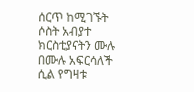ሰርጥ ከሚገኙት ሶስት አብያተ ክርስቲያናትን ሙሉ በሙሉ አፍርሳለች ሲል የግዛቱ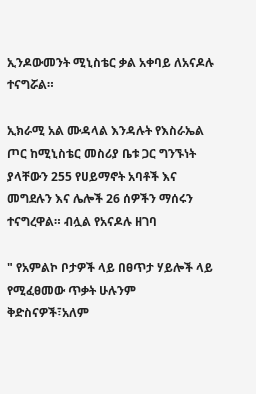ኢንዶውመንት ሚኒስቴር ቃል አቀባይ ለአናዶሉ ተናግሯል።

ኢክራሚ አል ሙዳላል እንዳሉት የእስራኤል ጦር ከሚኒስቴር መስሪያ ቤቱ ጋር ግንኙነት ያላቸውን 255 የሀይማኖት አባቶች እና መግደሉን እና ሌሎች 26 ሰዎችን ማሰሩን ተናግረዋል። ብሏል የአናዶሉ ዘገባ

" የአምልኮ ቦታዎች ላይ በፀጥታ ሃይሎች ላይ የሚፈፀመው ጥቃት ሁሉንም ቅድስናዎች፣አለም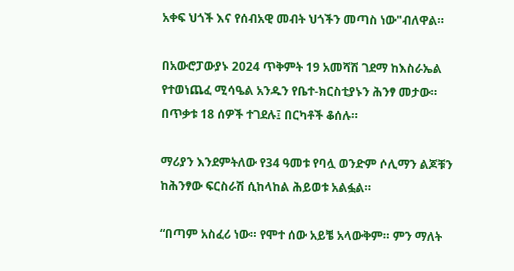አቀፍ ህጎች እና የሰብአዊ መብት ህጎችን መጣስ ነው"ብለዋል።

በአውሮፓውያኑ 2024 ጥቅምት 19 አመሻሽ ገደማ ከእስራኤል የተወነጨፈ ሚሳዔል አንዱን የቤተ-ክርስቲያኑን ሕንፃ መታው። በጥቃቱ 18 ሰዎች ተገደሉ፤ በርካቶች ቆሰሉ።

ማሪያን እንደምትለው የ34 ዓመቱ የባሏ ወንድም ሶሊማን ልጆቹን ከሕንፃው ፍርስራሽ ሲከላከል ሕይወቱ አልፏል።

“በጣም አስፈሪ ነው። የሞተ ሰው አይቼ አላውቅም። ምን ማለት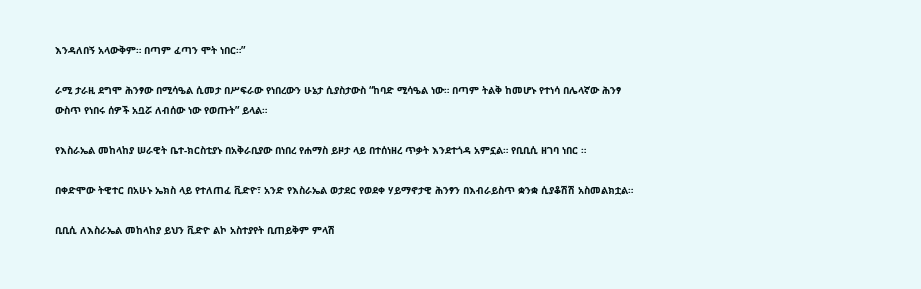እንዳለበኝ አላውቅም። በጣም ፈጣን ሞት ነበር።”

ራሚ ታራዚ ደግሞ ሕንፃው በሚሳዔል ሲመታ በሥፍራው የነበረውን ሁኔታ ሲያስታውስ “ከባድ ሚሳዔል ነው። በጣም ትልቅ ከመሆኑ የተነሳ በሌላኛው ሕንፃ ውስጥ የነበሩ ሰዎች አቧሯ ለብሰው ነው የወጡት” ይላል።

የእስራኤል መከላከያ ሠራዊት ቤተ-ክርስቲያኑ በአቅራቢያው በነበረ የሐማስ ይዞታ ላይ በተሰነዘረ ጥቃት እንደተጎዳ አምኗል። የቢቢሲ ዘገባ ነበር ።

በቀድሞው ትዊተር በአሁኑ ኤክስ ላይ የተለጠፈ ቪድዮ፣ አንድ የእስራኤል ወታደር የወደቀ ሃይማኖታዊ ሕንፃን በእብራይስጥ ቋንቋ ሲያቆሽሽ አስመልክቷል።

ቢቢሲ ለእስራኤል መከላከያ ይህን ቪድዮ ልኮ አስተያየት ቢጠይቅም ምላሽ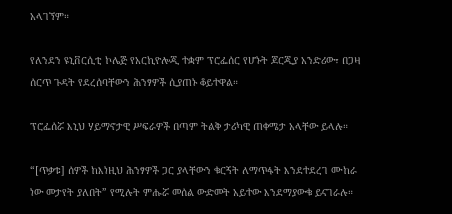አላገኘም።

የለንደን ዩኒቨርሲቲ ኮሌጅ የአርኪዮሎጂ ተቋም ፕሮፌሰር የሆኑት ጆርጂያ አንድሪው፣ በጋዛ ሰርጥ ጉዳት የደረሰባቸውን ሕንፃዎች ሲያጠኑ ቆይተዋል።

ፕሮፌሰሯ እኒህ ሃይማኖታዊ ሥፍራዎች በጣም ትልቅ ታሪካዊ ጠቀሜታ አላቸው ይላሉ።

“[ጥቃቱ] ሰዎች ከእነዚህ ሕንፃዎች ጋር ያላቸውን ቁርኝት ለማጥፋት እንደተደረገ ሙከራ ነው መታየት ያለበት” የሚሉት ምሑሯ መሰል ውድመት አይተው እንደማያውቁ ይናገራሉ።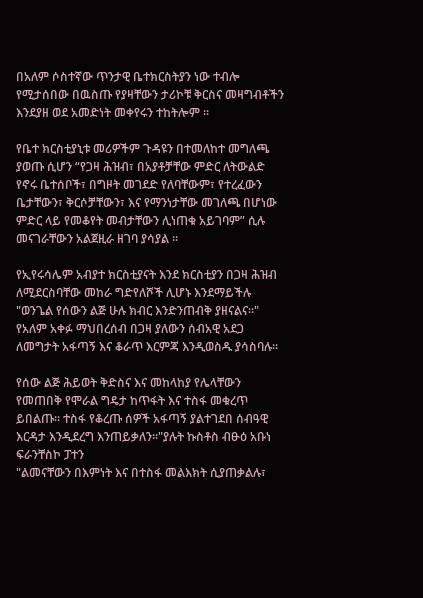በአለም ሶስተኛው ጥንታዊ ቤተክርስትያን ነው ተብሎ የሚታሰበው በዉስጡ የያዛቸውን ታሪኮቹ ቅርስና መዛግብቶችን እንደያዘ ወደ አመድነት መቀየሩን ተከትሎም ።

የቤተ ክርስቲያኒቱ መሪዎችም ጉዳዩን በተመለከተ መግለጫ ያወጡ ሲሆን “የጋዛ ሕዝብ፣ በአያቶቻቸው ምድር ለትውልድ የኖሩ ቤተሰቦች፣ በግዞት መገደድ የለባቸውም፣ የተረፈውን ቤታቸውን፣ ቅርሶቻቸውን፣ እና የማንነታቸው መገለጫ በሆነው ምድር ላይ የመቆየት መብታቸውን ሊነጠቁ አይገባም” ሲሉ መናገራቸውን አልጀዚራ ዘገባ ያሳያል ።

የኢየሩሳሌም አብያተ ክርስቲያናት እንደ ክርስቲያን በጋዛ ሕዝብ ለሚደርስባቸው መከራ ግድየለሾች ሊሆኑ እንደማይችሉ "ወንጌል የሰውን ልጅ ሁሉ ክብር እንድንጠብቅ ያዘናልና።"
የአለም አቀፉ ማህበረሰብ በጋዛ ያለውን ሰብአዊ አደጋ ለመግታት አፋጣኝ እና ቆራጥ እርምጃ እንዲወስዱ ያሳስባሉ።

የሰው ልጅ ሕይወት ቅድስና እና መከላከያ የሌላቸውን የመጠበቅ የሞራል ግዴታ ከጥፋት እና ተስፋ መቁረጥ ይበልጡ። ተስፋ የቆረጡ ሰዎች አፋጣኝ ያልተገደበ ሰብዓዊ እርዳታ እንዲደረግ እንጠይቃለን።"ያሉት ኩስቶስ ብፁዕ አቡነ ፍራንቸስኮ ፓተን
"ልመናቸውን በእምነት እና በተስፋ መልእክት ሲያጠቃልሉ፣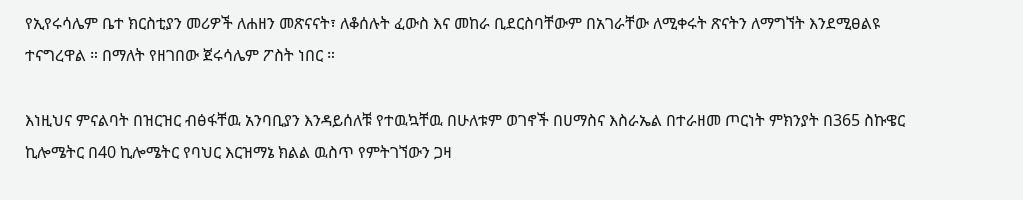የኢየሩሳሌም ቤተ ክርስቲያን መሪዎች ለሐዘን መጽናናት፣ ለቆሰሉት ፈውስ እና መከራ ቢደርስባቸውም በአገራቸው ለሚቀሩት ጽናትን ለማግኘት እንደሚፀልዩ ተናግረዋል ። በማለት የዘገበው ጀሩሳሌም ፖስት ነበር ።

እነዚህና ምናልባት በዝርዝር ብፅፋቸዉ አንባቢያን እንዳይሰለቹ የተዉኳቸዉ በሁለቱም ወገኖች በሀማስና እስራኤል በተራዘመ ጦርነት ምክንያት በ365 ስኩዌር ኪሎሜትር በ40 ኪሎሜትር የባህር እርዝማኔ ክልል ዉስጥ የምትገኘውን ጋዛ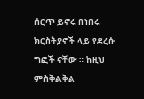ሰርጥ ይኖሩ በነበሩ ክርስትያኖች ላይ የደረሱ ግፎች ናቸው ። ከዚህ ምስቅልቅል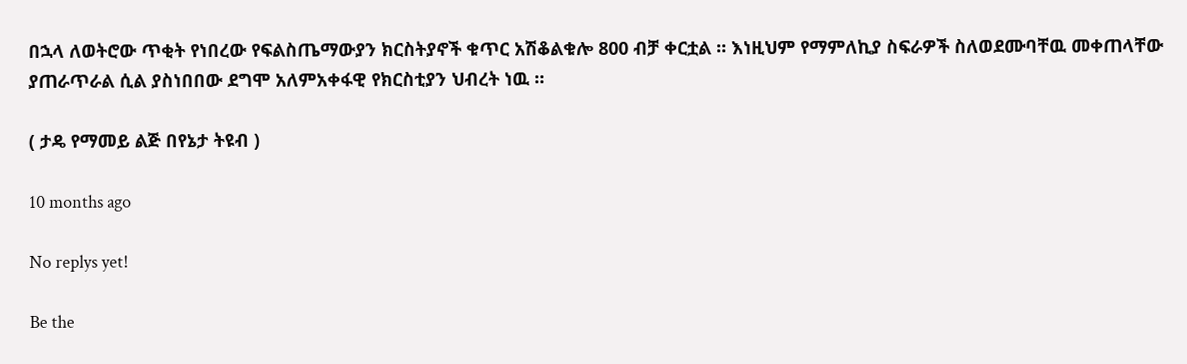በኋላ ለወትሮው ጥቂት የነበረው የፍልስጤማውያን ክርስትያኖች ቁጥር አሽቆልቁሎ 800 ብቻ ቀርቷል ። እነዚህም የማምለኪያ ስፍራዎች ስለወደሙባቸዉ መቀጠላቸው ያጠራጥራል ሲል ያስነበበው ደግሞ አለምአቀፋዊ የክርስቲያን ህብረት ነዉ ።

( ታዴ የማመይ ልጅ በየኔታ ትዩብ )

10 months ago

No replys yet!

Be the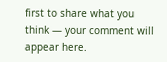first to share what you think — your comment will appear here.